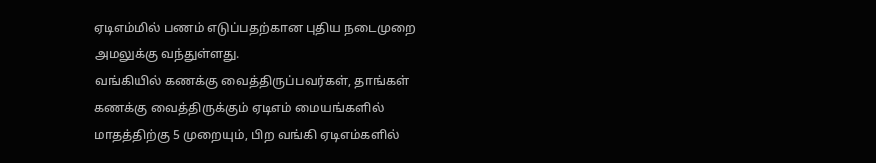ஏடிஎம்மில் பணம் எடுப்பதற்கான புதிய நடைமுறை அமலுக்கு வந்துள்ளது.
வங்கியில் கணக்கு வைத்திருப்பவர்கள், தாங்கள் கணக்கு வைத்திருக்கும் ஏடிஎம் மையங்களில் மாதத்திற்கு 5 முறையும், பிற வங்கி ஏடிஎம்களில்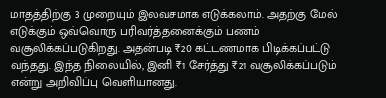மாதத்திற்கு 3 முறையும் இலவசமாக எடுக்கலாம். அதற்கு மேல் எடுக்கும் ஒவ்வொரு பரிவர்த்தனைக்கும் பணம் வசூலிக்கப்படுகிறது. அதன்படி ₹20 கட்டணமாக பிடிக்கப்பட்டு வந்தது. இந்த நிலையில், இனி ₹1 சேர்த்து ₹21 வசூலிக்கப்படும் என்று அறிவிப்பு வெளியானது.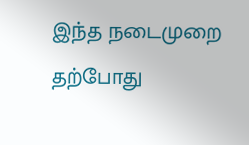இந்த நடைமுறை தற்போது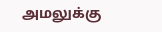அமலுக்கு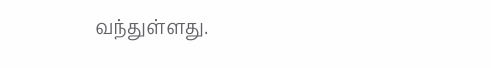வந்துள்ளது.